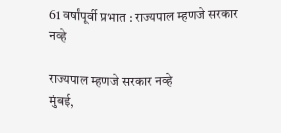61 वर्षांपूर्वी प्रभात : राज्यपाल म्हणजे सरकार नव्हे

राज्यपाल म्हणजे सरकार नव्हे
मुंबई,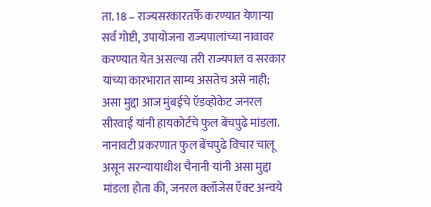ता. 18 – राज्यसरकारतर्फे करण्यात येणाऱ्या सर्व गोष्टी, उपायोजना राज्यपालांच्या नावावर करण्यात येत असल्या तरी राज्यपाल व सरकार यांच्या कारभारात साम्य असतेच असे नाही; असा मुद्दा आज मुंबईचे ऍडव्होकेट जनरल सीरवाई यांनी हायकोर्टचे फुल बेंचपुढे मांडला.
नानावटी प्रकरणात फुल बेंचपुढे विचार चालू असून सरन्यायाधीश चैनानी यांनी असा मुद्दा मांडला होता की, जनरल क्लॉजेस ऍक्ट अन्वये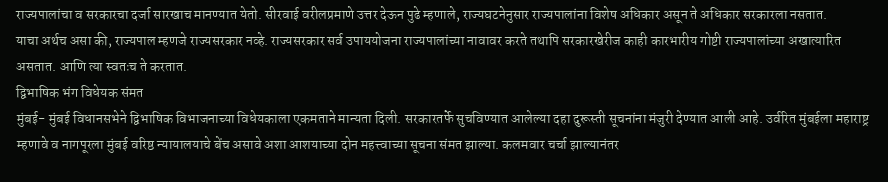राज्यपालांचा व सरकारचा दर्जा सारखाच मानण्यात येतो. सीरवाई वरीलप्रमाणे उत्तर देऊन पुढे म्हणाले, राज्यघटनेनुसार राज्यपालांना विशेष अधिकार असून ते अधिकार सरकारला नसतात.
याचा अर्थच असा की, राज्यपाल म्हणजे राज्यसरकार नव्हे. राज्यसरकार सर्व उपाययोजना राज्यपालांच्या नावावर करते तथापि सरकारखेरीज काही कारभारीय गोष्टी राज्यपालांच्या अखात्यारित असतात. आणि त्या स्वतःच ते करतात.
द्विभाषिक भंग विधेयक संमत
मुंबई- मुंबई विधानसभेने द्विभाषिक विभाजनाच्या विधेयकाला एकमताने मान्यता दिली. सरकारतर्फे सुचविण्यात आलेल्या दहा दुरूस्ती सूचनांना मंजुरी देण्यात आली आहे. उर्वरित मुंबईला महाराष्ट्र म्हणावे व नागपूरला मुंबई वरिष्ठ न्यायालयाचे बेंच असावे अशा आशयाच्या दोन महत्त्वाच्या सूचना संमत झाल्या. कलमवार चर्चा झाल्यानंतर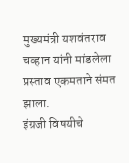मुख्यमंत्री यशवंतराव चव्हान यांनी मांडलेला प्रस्ताव एकमताने संमत झाला.
इंग्रजी विषयीचे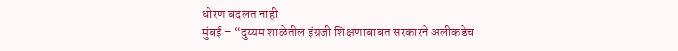धोरण बदलत नाही
मुंबई – “दुय्यम शाळेतील इंग्रजी शिक्षणाबाबत सरकारने अलीकडेच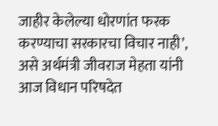जाहीर केलेल्या धोरणांत फरक करण्याचा सरकारचा विचार नाही’, असे अर्थमंत्री जीवराज मेहता यांनी आज विधान परिषदेत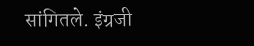सांगितले. इंग्रजी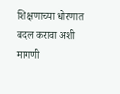शिक्षणाच्या धोरणात बदल करावा अशी मागणी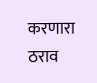करणारा ठराव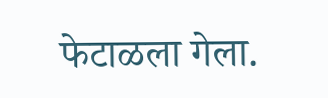फेटाळला गेला.